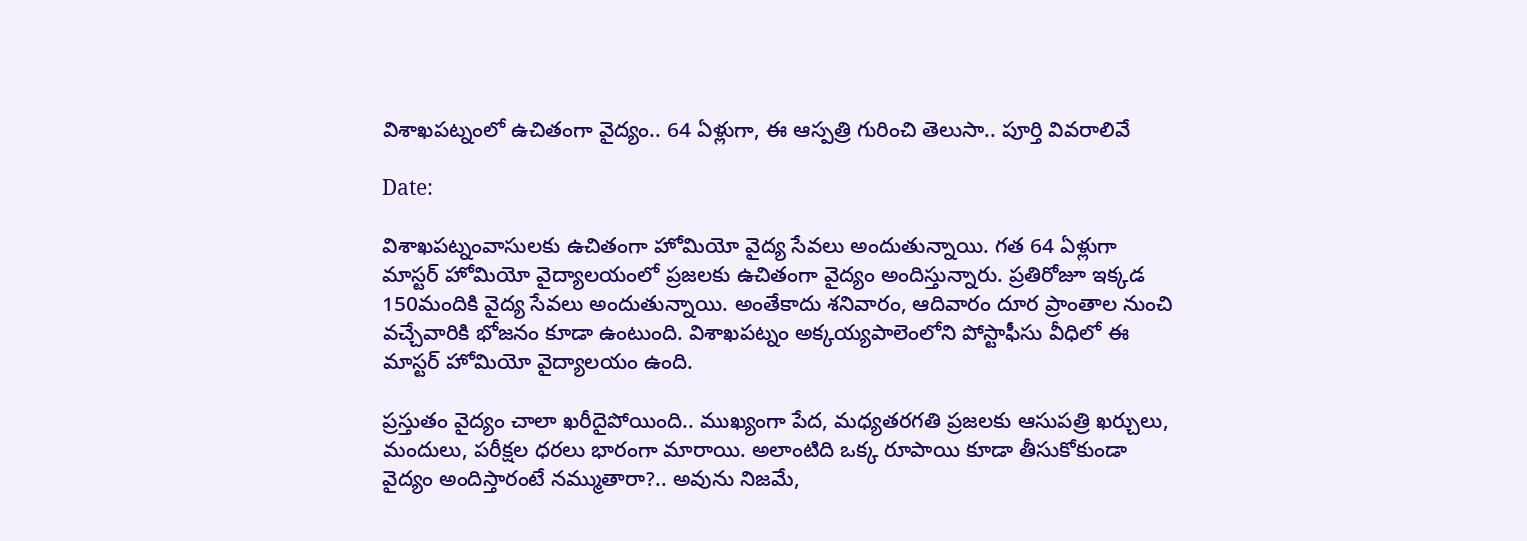విశాఖపట్నంలో ఉచితంగా వైద్యం.. 64 ఏళ్లుగా, ఈ ఆస్పత్రి గురించి తెలుసా.. పూర్తి వివరాలివే

Date:

విశాఖపట్నంవాసులకు ఉచితంగా హోమియో వైద్య సేవలు అందుతున్నాయి. గత 64 ఏళ్లుగా మాస్టర్ హోమియో వైద్యాలయంలో ప్రజలకు ఉచితంగా వైద్యం అందిస్తున్నారు. ప్రతిరోజూ ఇక్కడ 150మందికి వైద్య సేవలు అందుతున్నాయి. అంతేకాదు శనివారం, ఆదివారం దూర ప్రాంతాల నుంచి వచ్చేవారికి భోజనం కూడా ఉంటుంది. విశాఖపట్నం అక్కయ్యపాలెంలోని పోస్టాఫీసు వీధిలో ఈ మాస్టర్ హోమియో వైద్యాలయం ఉంది.

ప్రస్తుతం వైద్యం చాలా ఖరీదైపోయింది.. ముఖ్యంగా పేద, మధ్యతరగతి ప్రజలకు ఆసుపత్రి ఖర్చులు, మందులు, పరీక్షల ధరలు భారంగా మారాయి. అలాంటిది ఒక్క రూపాయి కూడా తీసుకోకుండా వైద్యం అందిస్తారంటే నమ్ముతారా?.. అవును నిజమే,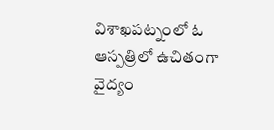విశాఖపట్నంలో ఓ ఆస్పత్రిలో ఉచితంగా వైద్యం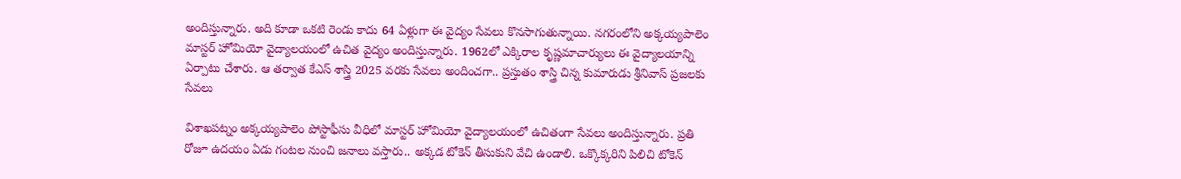అందిస్తున్నారు. అది కూడా ఒకటి రెండు కాదు 64 ఏళ్లుగా ఈ వైద్యం సేవలు కొనసాగుతున్నాయి. నగరంలోని అక్కయ్యపాలెం మాస్టర్‌ హోమియో వైద్యాలయంలో ఉచిత వైద్యం అందిస్తున్నారు. 1962లో ఎక్కిరాల కృష్ణమాచార్యులు ఈ వైద్యాలయాన్ని ఏర్పాటు చేశారు. ఆ తర్వాత కేఎస్ శాస్త్రి 2025 వరకు సేవలు అందించగా.. ప్రస్తుతం శాస్త్రి చిన్న కుమారుడు శ్రీనివాస్ ప్రజలకు సేవలు

విశాఖపట్నం అక్కయ్యపాలెం పోస్టాఫీసు వీధిలో మాస్టర్‌ హోమియో వైద్యాలయంలో ఉచితంగా సేవలు అందిస్తున్నారు. ప్రతి రోజూ ఉదయం ఏడు గంటల నుంచి జనాలు వస్తారు.. అక్కడ టోకెన్ తీసుకుని వేచి ఉండాలి. ఒక్కొక్కరిని పిలిచి టోకెన్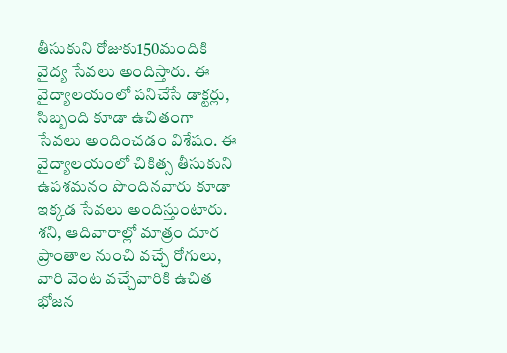తీసుకుని రోజుకు150మందికి వైద్య సేవలు అందిస్తారు. ఈ వైద్యాలయంలో పనిచేసే డాక్టర్లు, సిబ్బంది కూడా ఉచితంగా సేవలు అందించడం విశేషం. ఈ వైద్యాలయంలో చికిత్స తీసుకుని ఉపశమనం పొందినవారు కూడా ఇక్కడ సేవలు అందిస్తుంటారు. శని, ఆదివారాల్లో మాత్రం దూర ప్రాంతాల నుంచి వచ్చే రోగులు, వారి వెంట వచ్చేవారికి ఉచిత భోజన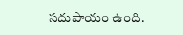సదుపాయం ఉంది.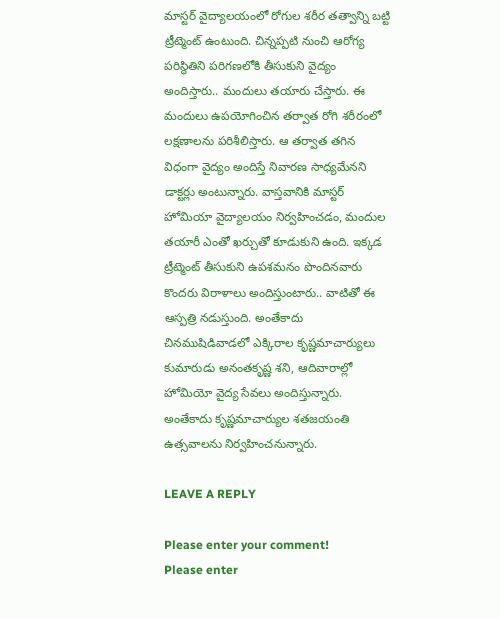మాస్టర్ వైద్యాలయంలో రోగుల శరీర తత్వాన్ని బట్టి ట్రీట్మెంట్ ఉంటుంది. చిన్నప్పటి నుంచి ఆరోగ్య పరిస్థితిని పరిగణలోకి తీసుకుని వైద్యం అందిస్తారు.. మందులు తయారు చేస్తారు. ఈ మందులు ఉపయోగించిన తర్వాత రోగి శరీరంలో లక్షణాలను పరిశీలిస్తారు. ఆ తర్వాత తగిన విధంగా వైద్యం అందిస్తే నివారణ సాధ్యమేనని డాక్టర్లు అంటున్నారు. వాస్తవానికి మాస్టర్ హోమియా వైద్యాలయం నిర్వహించడం, మందుల తయారీ ఎంతో ఖర్చుతో కూడుకుని ఉంది. ఇక్కడ ట్రీట్మెంట్ తీసుకుని ఉపశమనం పొందినవారు కొందరు విరాళాలు అందిస్తుంటారు.. వాటితో ఈ ఆస్పత్రి నడుస్తుంది. అంతేకాదు చినముషిడివాడలో ఎక్కిరాల కృష్ణమాచార్యులు కుమారుడు అనంతకృష్ణ శని, ఆదివారాల్లో హోమియో వైద్య సేవలు అందిస్తున్నారు. అంతేకాదు కృష్ణమాచార్యుల శతజయంతి ఉత్సవాలను నిర్వహించనున్నారు.

LEAVE A REPLY

Please enter your comment!
Please enter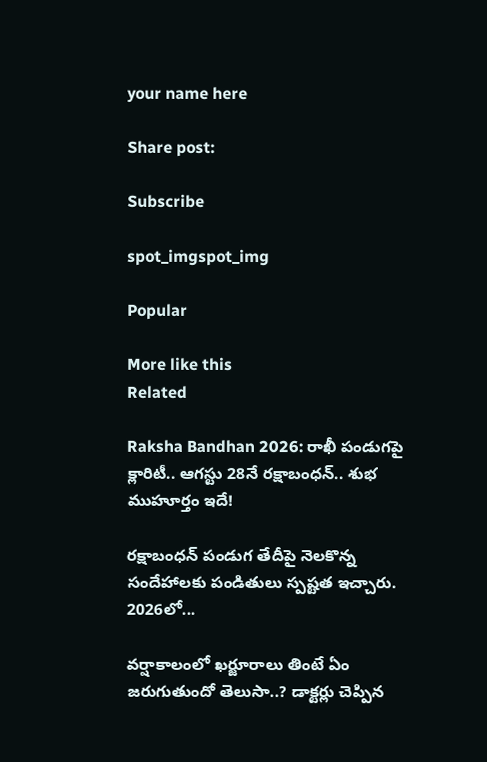your name here

Share post:

Subscribe

spot_imgspot_img

Popular

More like this
Related

Raksha Bandhan 2026: రాఖీ పండుగపై క్లారిటీ.. ఆగస్టు 28నే రక్షాబంధన్‌.. శుభ ముహూర్తం ఇదే!

రక్షాబంధన్‌ పండుగ తేదీపై నెలకొన్న సందేహాలకు పండితులు స్పష్టత ఇచ్చారు. 2026లో...

వర్షాకాలంలో ఖర్జూరాలు తింటే ఏం జరుగుతుందో తెలుసా..? డాక్టర్లు చెప్పిన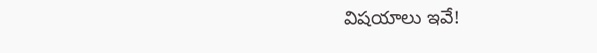విషయాలు ఇవే!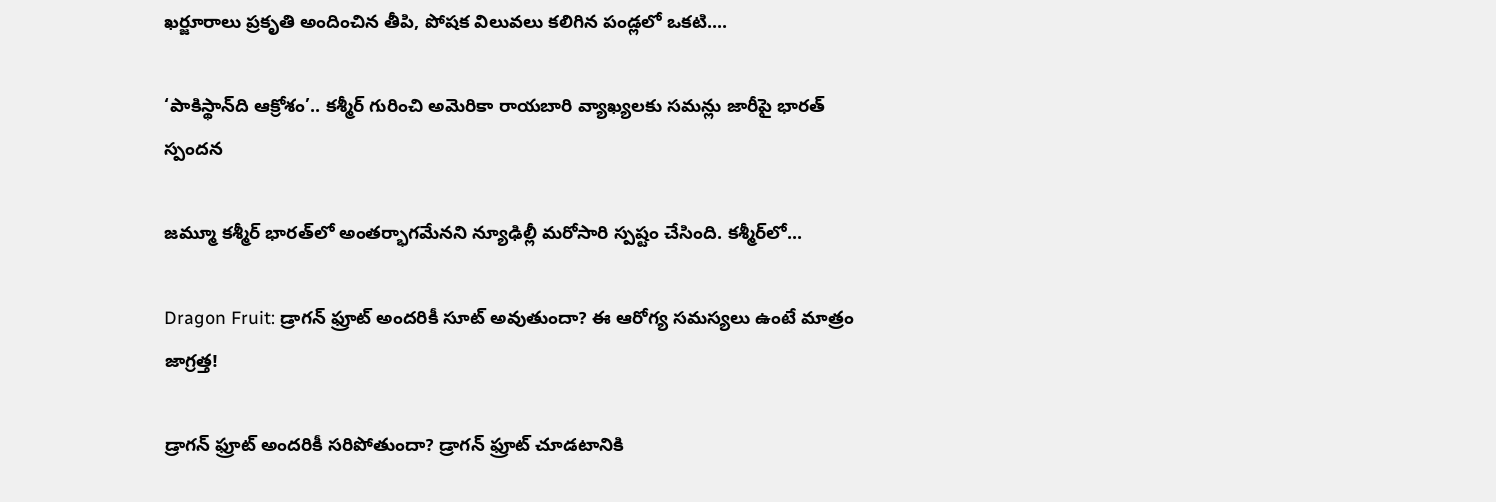ఖర్జూరాలు ప్రకృతి అందించిన తీపి, పోషక విలువలు కలిగిన పండ్లలో ఒకటి....

‘పాకిస్థాన్‌ది ఆక్రోశం’.. కశ్మీర్‌ గురించి అమెరికా రాయబారి వ్యాఖ్యలకు సమన్లు జారీపై భారత్ స్పందన

జమ్మూ కశ్మీర్‌ భారత్‌లో అంతర్భాగమేనని న్యూఢిల్లీ మరోసారి స్పష్టం చేసింది. కశ్మీర్‌లో...

Dragon Fruit: డ్రాగన్ ఫ్రూట్ అందరికీ సూట్ అవుతుందా? ఈ ఆరోగ్య సమస్యలు ఉంటే మాత్రం జాగ్రత్త!

డ్రాగన్ ఫ్రూట్ అందరికీ సరిపోతుందా? డ్రాగన్ ఫ్రూట్‌ చూడటానికి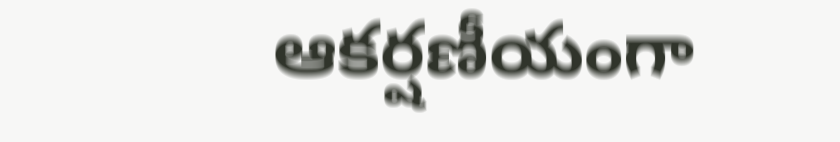ఆకర్షణీయంగా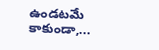ఉండటమే కాకుండా,...